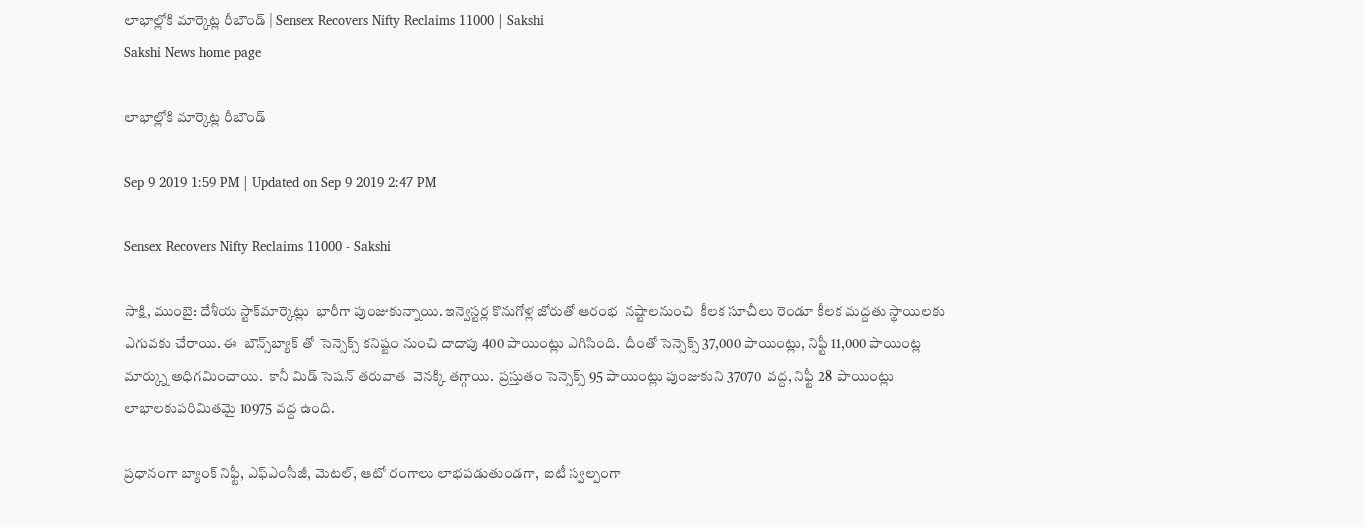లాభాల్లోకి మార్కెట్ల రీబౌండ్ | Sensex Recovers Nifty Reclaims 11000 | Sakshi
Sakshi News home page

లాభాల్లోకి మార్కెట్ల రీబౌండ్

Sep 9 2019 1:59 PM | Updated on Sep 9 2019 2:47 PM

Sensex Recovers Nifty Reclaims 11000 - Sakshi

సాక్షి, ముంబై: దేశీయ స్టాక్‌మార్కెట్లు  భారీగా పుంజుకున్నాయి. ఇన్వెస్టర్ల కొనుగోళ్ల జోరుతో ఆరంభ  నష్టాలనుంచి  కీలక సూచీలు రెండూ కీలక మద్దతు స్థాయిలకు ఎగువకు చేరాయి. ఈ  బౌన్స్‌బ్యాక్‌ తో  సెన్సెక్స్‌ కనిష్టం నుంచి దాదాపు 400 పాయింట్లు ఎగిసింది.  దీంతో సెన్సెక్స్‌ 37,000 పాయింట్లు, నిఫ్టీ 11,000 పాయింట్ల మార్క్ను అధిగమించాయి.  కానీ మిడ్‌ సెషన్‌ తరువాత  వెనక్కి తగ్గాయి.  ప్రస్తుతం సెన్సెక్స్‌ 95 పాయింట్లు పుంజుకుని 37070  వద్ద, నిఫ్టీ 28  పాయింట్లు లాభాలకుపరిమితమై 10975 వద్ద ఉంది.

ప్రధానంగా బ్యాంక్‌ నిఫ్టీ, ఎఫ్‌ఎంసీజీ, మెటల్‌, ఆటో రంగాలు లాభపడుతుండగా,  ఐటీ స్వల్పంగా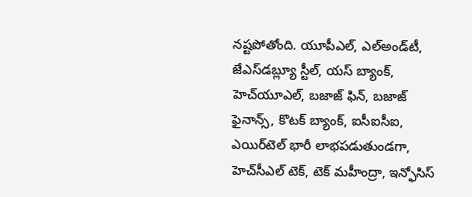నష్టపోతోంది. యూపీఎల్‌, ఎల్‌అండ్‌టీ, జేఎస్‌డబ్ల్యూ స్టీల్‌, యస్‌ బ్యాంక్‌, హెచ్‌యూఎల్‌, బజాజ్‌ ఫిన్‌, బజాజ్‌ ఫైనాన్స్‌, కొటక్‌ బ్యాంక్‌, ఐసీఐసీఐ, ఎయిర్‌టెల్‌ భారీ లాభపడుతుండగా, హెచ్‌సీఎల్‌ టెక్‌, టెక్‌ మహీంద్రా, ఇన్ఫోసిస్‌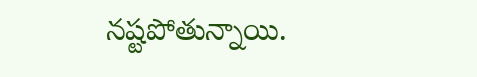నష్టపోతున్నాయి.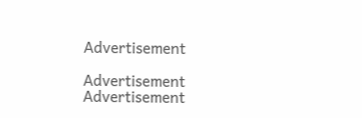Advertisement

Advertisement
Advertisement